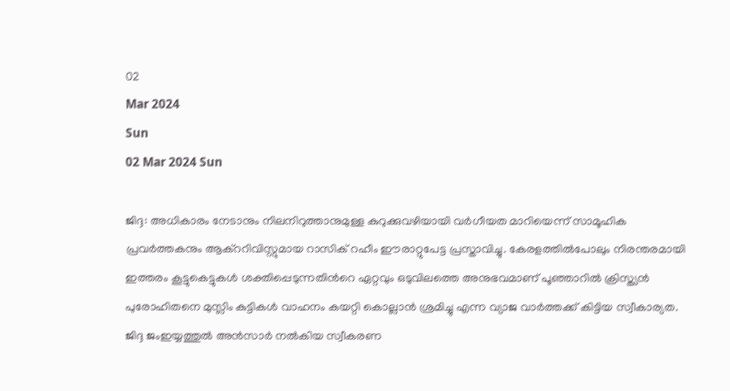02
Mar 2024
Sun
02 Mar 2024 Sun

ജിദ്ദ: അധികാരം നേടാനും നിലനിറുത്താനുമുള്ള കുറുക്കുവഴിയായി വർഗീയത മാറിയെന്ന് സാമൂഹിക പ്രവർത്തകനും ആക്ററിവിസ്റ്റുമായ റാസിക് റഹീം ഈരാറ്റുപേട്ട പ്രസ്താവിച്ചു. കേരളത്തിൽപോലും നിരന്തരമായി ഇത്തരം കൂട്ടുകെട്ടുകൾ ശക്തിപ്പെടുന്നതിന്‍റെ ഏറ്റവും ഒടുവിലത്തെ അനുഭവമാണ് പൂഞ്ഞാറിൽ ക്രിസ്ത്യൻ പുരോഹിതനെ മുസ്ലിം കുട്ടികൾ വാഹനം കയറ്റി കൊല്ലാൻ ശ്രമിച്ചു എന്ന വ്യാജ വാർത്തക്ക് കിട്ടിയ സ്വീകാര്യത. ജിദ്ദ ജംഇയ്യത്തുൽ അൻസാർ നൽകിയ സ്വീകരണ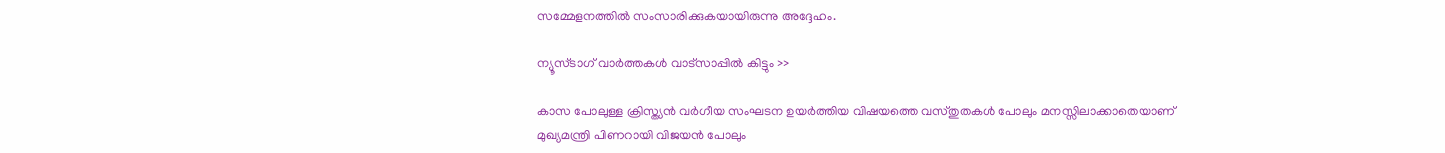സമ്മേളനത്തിൽ സംസാരിക്കുകയായിരുന്നു അദ്ദേഹം.

ന്യൂസ്ടാഗ് വാര്‍ത്തകള്‍ വാട്‌സാപ്പില്‍ കിട്ടും >>

കാസ പോലുള്ള ക്രിസ്ത്യൻ വർഗീയ സംഘടന ഉയർത്തിയ വിഷയത്തെ വസ്തുതകൾ പോലും മനസ്സിലാക്കാതെയാണ് മുഖ്യമന്ത്രി പിണറായി വിജയൻ പോലും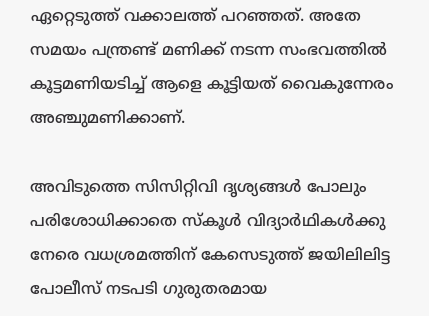ഏറ്റെടുത്ത് വക്കാലത്ത് പറഞ്ഞത്. അതേ സമയം പന്ത്രണ്ട് മണിക്ക് നടന്ന സംഭവത്തിൽ കൂട്ടമണിയടിച്ച് ആളെ കൂട്ടിയത് വൈകുന്നേരം അഞ്ചുമണിക്കാണ്.

അവിടുത്തെ സിസിറ്റിവി ദൃശ്യങ്ങൾ പോലും പരിശോധിക്കാതെ സ്കൂൾ വിദ്യാർഥികൾക്കു നേരെ വധശ്രമത്തിന് കേസെടുത്ത് ജയിലിലിട്ട പോലീസ് നടപടി ഗുരുതരമായ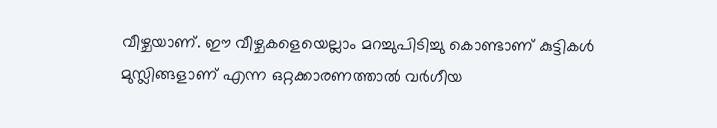വീഴ്ചയാണ്. ഈ വീഴ്ചകളെയെല്ലാം മറച്ചുപിടിച്ചു കൊണ്ടാണ് കുട്ടികൾ മുസ്ലിങ്ങളാണ് എന്ന ഒറ്റക്കാരണത്താൽ വർഗീയ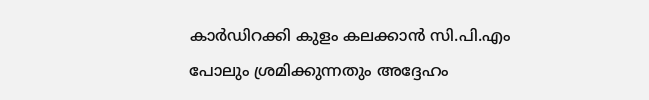കാർഡിറക്കി കുളം കലക്കാൻ സി.പി.എം പോലും ശ്രമിക്കുന്നതും അദ്ദേഹം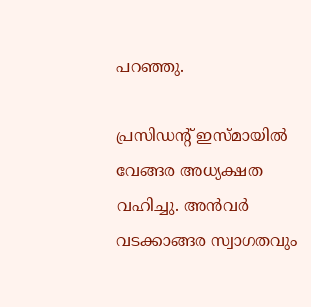പറഞ്ഞു.

പ്രസിഡന്റ് ഇസ്മായിൽ വേങ്ങര അധ്യക്ഷത വഹിച്ചു. അൻവർ വടക്കാങ്ങര സ്വാഗതവും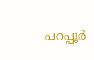പറപ്പൂര്‍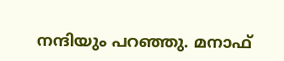നന്ദിയും പറഞ്ഞു. മനാഫ്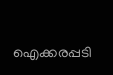ഐക്കരപ്പടി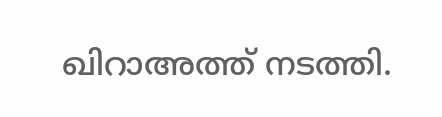ഖിറാഅത്ത്‌ നടത്തി.